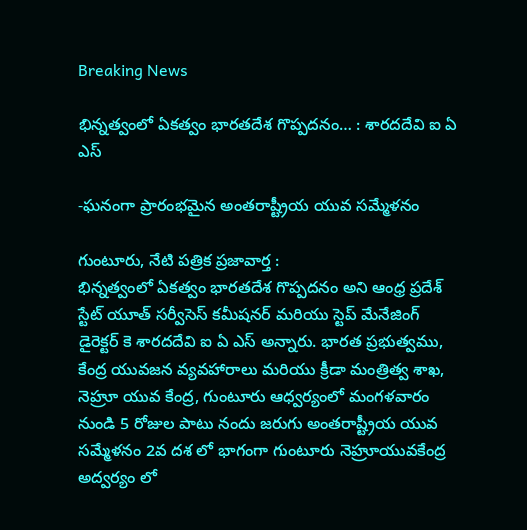Breaking News

భిన్నత్వంలో ఏకత్వం భారతదేశ గొప్పదనం… : శారదదేవి ఐ ఏ ఎస్

-ఘనంగా ప్రారంభమైన అంతరాష్ట్రీయ యువ సమ్మేళనం

గుంటూరు, నేటి పత్రిక ప్రజావార్త :
భిన్నత్వంలో ఏకత్వం భారతదేశ గొప్పదనం అని ఆంధ్ర ప్రదేశ్ స్టేట్ యూత్ సర్వీసెస్ కమీషనర్ మరియు స్టెప్ మేనేజింగ్ డైరెక్టర్ కె శారదదేవి ఐ ఏ ఎస్ అన్నారు. భారత ప్రభుత్వము, కేంద్ర యువజన వ్యవహారాలు మరియు క్రీడా మంత్రిత్వ శాఖ, నెహ్రూ యువ కేంద్ర, గుంటూరు ఆధ్వర్యంలో మంగళవారం నుండి 5 రోజుల పాటు నందు జరుగు అంతరాష్ట్రీయ యువ సమ్మేళనం 2వ దశ లో భాగంగా గుంటూరు నెహ్రూయువకేంద్ర అద్వర్యం లో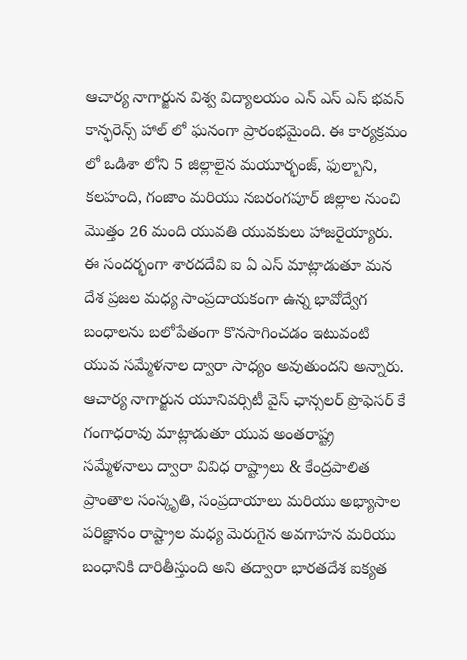ఆచార్య నాగార్జున విశ్వ విద్యాలయం ఎన్ ఎస్ ఎస్ భవన్ కాన్ఫరెన్స్ హాల్ లో ఘనంగా ప్రారంభమైంది. ఈ కార్యక్రమం లో ఒడిశా లోని 5 జిల్లాలైన మయూర్భంజ్, ఫుల్బాని, కలహంది, గంజాం మరియు నబరంగపూర్ జిల్లాల నుంచి మొత్తం 26 మంది యువతి యువకులు హాజరైయ్యారు. ఈ సందర్భంగా శారదదేవి ఐ ఏ ఎస్ మాట్లాడుతూ మన దేశ ప్రజల మధ్య సాంప్రదాయకంగా ఉన్న భావోద్వేగ బంధాలను బలోపేతంగా కొనసాగించడం ఇటువంటి యువ సమ్మేళనాల ద్వారా సాధ్యం అవుతుందని అన్నారు. ఆచార్య నాగార్జున యూనివర్సిటీ వైస్ ఛాన్సలర్ ప్రొఫెసర్ కే గంగాధరావు మాట్లాడుతూ యువ అంతరాష్ట్ర సమ్మేళనాలు ద్వారా వివిధ రాష్ట్రాలు & కేంద్రపాలిత ప్రాంతాల సంస్కృతి, సంప్రదాయాలు మరియు అభ్యాసాల పరిజ్ఞానం రాష్ట్రాల మధ్య మెరుగైన అవగాహన మరియు బంధానికి దారితీస్తుంది అని తద్వారా భారతదేశ ఐక్యత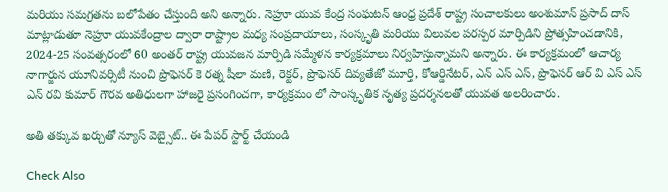మరియు సమగ్రతను బలోపేతం చేస్తుంది అని అన్నారు. నెహ్రూ యువ కేంద్ర సంఘటన్ ఆంధ్ర ప్రదేశ్ రాష్ట్ర సంచాలకులు అంశుమాన్ ప్రసాద్ దాస్ మాట్లాడుతూ నెహ్రూ యువకేంద్రాల ద్వారా రాష్ట్రాల మధ్య సంప్రదాయాలు, సంస్కృతి మరియు విలువల పరస్పర మార్పిడిని ప్రోత్సహించడానికి, 2024-25 సంవత్సరంలో 60 అంతర్ రాష్ట్ర యువజన మార్పిడి సమ్మేళన కార్యక్రమాలు నిర్వహిస్తున్నామని అన్నారు. ఈ కార్యక్రమంలో ఆచార్య నాగార్జున యూనివర్సిటీ నుంచి ప్రొఫెసర్ కె రత్న షీలా మణి, రెక్టర్, ప్రొఫెసర్ దివ్యతేజో మూర్తి, కోఆర్డినేటర్, ఎన్ ఎస్ ఎస్, ప్రొఫెసర్ ఆర్ వి ఎస్ ఎస్ ఎన్ రవి కుమార్ గౌరవ అతిధులగా హాజరై ప్రసంగించగా, కార్యక్రమం లో సాంస్కృతిక నృత్య ప్రదర్శనలతో యువత అలరించారు.

అతి తక్కువ ఖర్చుతో న్యూస్ వెబ్సైట్.. ఈ పేపర్ స్టార్ట్ చేయండి

Check Also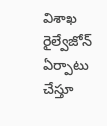విశాఖ రైల్వేజోన్‌ ఏర్పాటు చేస్తూ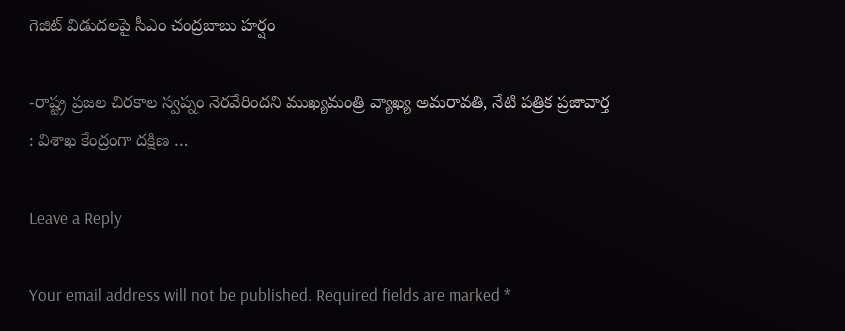గెజిట్‌ విడుదలపై సీఎం చంద్రబాబు హర్షం

-రాష్ట్ర ప్రజల చిరకాల స్వప్నం నెరవేరిందని ముఖ్యమంత్రి వ్యాఖ్య అమరావతి, నేటి పత్రిక ప్రజావార్త : విశాఖ కేంద్రంగా దక్షిణ …

Leave a Reply

Your email address will not be published. Required fields are marked *